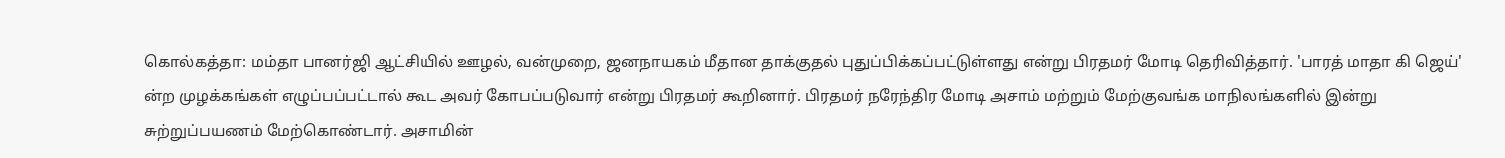கொல்கத்தா: மம்தா பானர்ஜி ஆட்சியில் ஊழல், வன்முறை, ஜனநாயகம் மீதான தாக்குதல் புதுப்பிக்கப்பட்டுள்ளது என்று பிரதமர் மோடி தெரிவித்தார். 'பாரத் மாதா கி ஜெய்' ன்ற முழக்கங்கள் எழுப்பப்பட்டால் கூட அவர் கோபப்படுவார் என்று பிரதமர் கூறினார். பிரதமர் நரேந்திர மோடி அசாம் மற்றும் மேற்குவங்க மாநிலங்களில் இன்று சுற்றுப்பயணம் மேற்கொண்டார். அசாமின்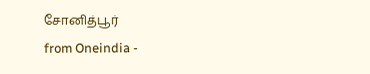சோனித்பூர்
from Oneindia -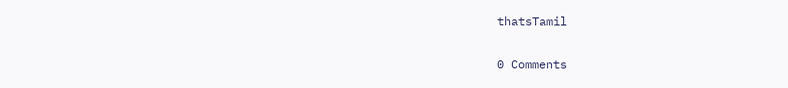thatsTamil

0 Comments